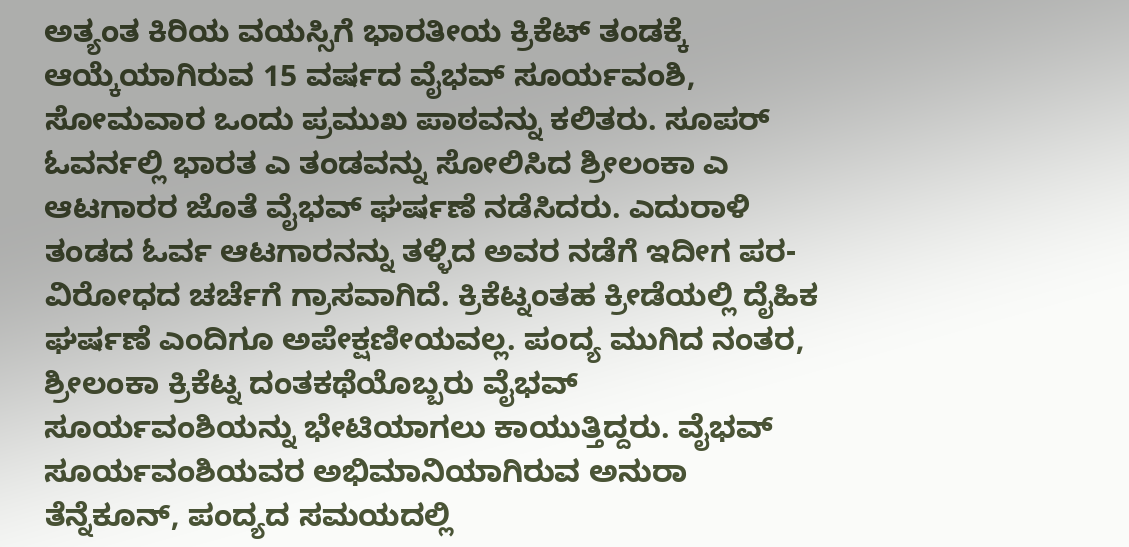ಅತ್ಯಂತ ಕಿರಿಯ ವಯಸ್ಸಿಗೆ ಭಾರತೀಯ ಕ್ರಿಕೆಟ್ ತಂಡಕ್ಕೆ ಆಯ್ಕೆಯಾಗಿರುವ 15 ವರ್ಷದ ವೈಭವ್ ಸೂರ್ಯವಂಶಿ, ಸೋಮವಾರ ಒಂದು ಪ್ರಮುಖ ಪಾಠವನ್ನು ಕಲಿತರು. ಸೂಪರ್ ಓವರ್ನಲ್ಲಿ ಭಾರತ ಎ ತಂಡವನ್ನು ಸೋಲಿಸಿದ ಶ್ರೀಲಂಕಾ ಎ ಆಟಗಾರರ ಜೊತೆ ವೈಭವ್ ಘರ್ಷಣೆ ನಡೆಸಿದರು. ಎದುರಾಳಿ ತಂಡದ ಓರ್ವ ಆಟಗಾರನನ್ನು ತಳ್ಳಿದ ಅವರ ನಡೆಗೆ ಇದೀಗ ಪರ-ವಿರೋಧದ ಚರ್ಚೆಗೆ ಗ್ರಾಸವಾಗಿದೆ. ಕ್ರಿಕೆಟ್ನಂತಹ ಕ್ರೀಡೆಯಲ್ಲಿ ದೈಹಿಕ ಘರ್ಷಣೆ ಎಂದಿಗೂ ಅಪೇಕ್ಷಣೀಯವಲ್ಲ. ಪಂದ್ಯ ಮುಗಿದ ನಂತರ, ಶ್ರೀಲಂಕಾ ಕ್ರಿಕೆಟ್ನ ದಂತಕಥೆಯೊಬ್ಬರು ವೈಭವ್ ಸೂರ್ಯವಂಶಿಯನ್ನು ಭೇಟಿಯಾಗಲು ಕಾಯುತ್ತಿದ್ದರು. ವೈಭವ್ ಸೂರ್ಯವಂಶಿಯವರ ಅಭಿಮಾನಿಯಾಗಿರುವ ಅನುರಾ ತೆನ್ನೆಕೂನ್, ಪಂದ್ಯದ ಸಮಯದಲ್ಲಿ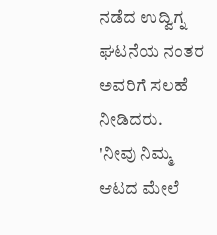ನಡೆದ ಉದ್ವಿಗ್ನ ಘಟನೆಯ ನಂತರ ಅವರಿಗೆ ಸಲಹೆ ನೀಡಿದರು.
'ನೀವು ನಿಮ್ಮ ಆಟದ ಮೇಲೆ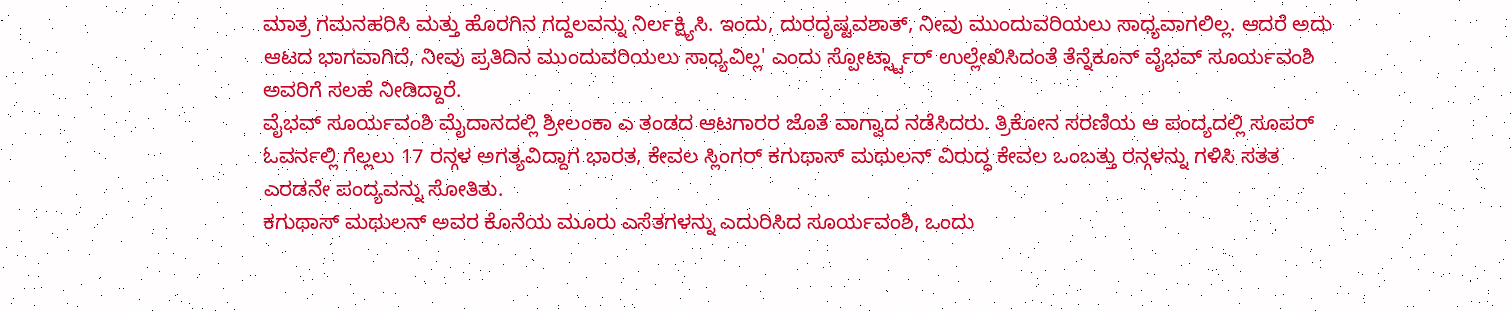ಮಾತ್ರ ಗಮನಹರಿಸಿ ಮತ್ತು ಹೊರಗಿನ ಗದ್ದಲವನ್ನು ನಿರ್ಲಕ್ಷ್ಯಿಸಿ. ಇಂದು, ದುರದೃಷ್ಟವಶಾತ್, ನೀವು ಮುಂದುವರಿಯಲು ಸಾಧ್ಯವಾಗಲಿಲ್ಲ. ಆದರೆ ಅದು ಆಟದ ಭಾಗವಾಗಿದೆ, ನೀವು ಪ್ರತಿದಿನ ಮುಂದುವರಿಯಲು ಸಾಧ್ಯವಿಲ್ಲ' ಎಂದು ಸ್ಪೋರ್ಟ್ಸ್ಟಾರ್ ಉಲ್ಲೇಖಿಸಿದಂತೆ ತೆನ್ನೆಕೂನ್ ವೈಭವ್ ಸೂರ್ಯವಂಶಿ ಅವರಿಗೆ ಸಲಹೆ ನೀಡಿದ್ದಾರೆ.
ವೈಭವ್ ಸೂರ್ಯವಂಶಿ ಮೈದಾನದಲ್ಲಿ ಶ್ರೀಲಂಕಾ ಎ ತಂಡದ ಆಟಗಾರರ ಜೊತೆ ವಾಗ್ವಾದ ನಡೆಸಿದರು. ತ್ರಿಕೋನ ಸರಣಿಯ ಆ ಪಂದ್ಯದಲ್ಲಿ ಸೂಪರ್ ಓವರ್ನಲ್ಲಿ ಗೆಲ್ಲಲು 17 ರನ್ಗಳ ಅಗತ್ಯವಿದ್ದಾಗ ಭಾರತ, ಕೇವಲ ಸ್ಲಿಂಗರ್ ಕಗುಥಾಸ್ ಮಥುಲನ್ ವಿರುದ್ಧ ಕೇವಲ ಒಂಬತ್ತು ರನ್ಗಳನ್ನು ಗಳಿಸಿ ಸತತ ಎರಡನೇ ಪಂದ್ಯವನ್ನು ಸೋತಿತು.
ಕಗುಥಾಸ್ ಮಥುಲನ್ ಅವರ ಕೊನೆಯ ಮೂರು ಎಸೆತಗಳನ್ನು ಎದುರಿಸಿದ ಸೂರ್ಯವಂಶಿ, ಒಂದು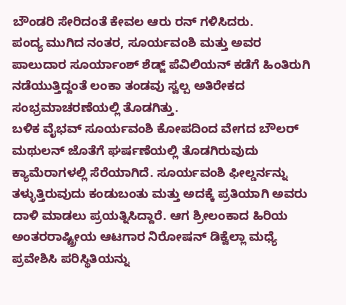ಬೌಂಡರಿ ಸೇರಿದಂತೆ ಕೇವಲ ಆರು ರನ್ ಗಳಿಸಿದರು.
ಪಂದ್ಯ ಮುಗಿದ ನಂತರ, ಸೂರ್ಯವಂಶಿ ಮತ್ತು ಅವರ ಪಾಲುದಾರ ಸೂರ್ಯಾಂಶ್ ಶೆಡ್ಜ್ ಪೆವಿಲಿಯನ್ ಕಡೆಗೆ ಹಿಂತಿರುಗಿ ನಡೆಯುತ್ತಿದ್ದಂತೆ ಲಂಕಾ ತಂಡವು ಸ್ವಲ್ಪ ಅತಿರೇಕದ ಸಂಭ್ರಮಾಚರಣೆಯಲ್ಲಿ ತೊಡಗಿತ್ತು.
ಬಳಿಕ ವೈಭವ್ ಸೂರ್ಯವಂಶಿ ಕೋಪದಿಂದ ವೇಗದ ಬೌಲರ್ ಮಥುಲನ್ ಜೊತೆಗೆ ಘರ್ಷಣೆಯಲ್ಲಿ ತೊಡಗಿರುವುದು ಕ್ಯಾಮೆರಾಗಳಲ್ಲಿ ಸೆರೆಯಾಗಿದೆ. ಸೂರ್ಯವಂಶಿ ಫೀಲ್ಡರ್ನನ್ನು ತಳ್ಳುತ್ತಿರುವುದು ಕಂಡುಬಂತು ಮತ್ತು ಅದಕ್ಕೆ ಪ್ರತಿಯಾಗಿ ಅವರು ದಾಳಿ ಮಾಡಲು ಪ್ರಯತ್ನಿಸಿದ್ದಾರೆ. ಆಗ ಶ್ರೀಲಂಕಾದ ಹಿರಿಯ ಅಂತರರಾಷ್ಟ್ರೀಯ ಆಟಗಾರ ನಿರೋಷನ್ ಡಿಕ್ವೆಲ್ಲಾ ಮಧ್ಯೆ ಪ್ರವೇಶಿಸಿ ಪರಿಸ್ಥಿತಿಯನ್ನು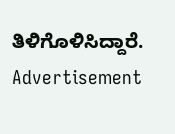ತಿಳಿಗೊಳಿಸಿದ್ದಾರೆ.
Advertisement